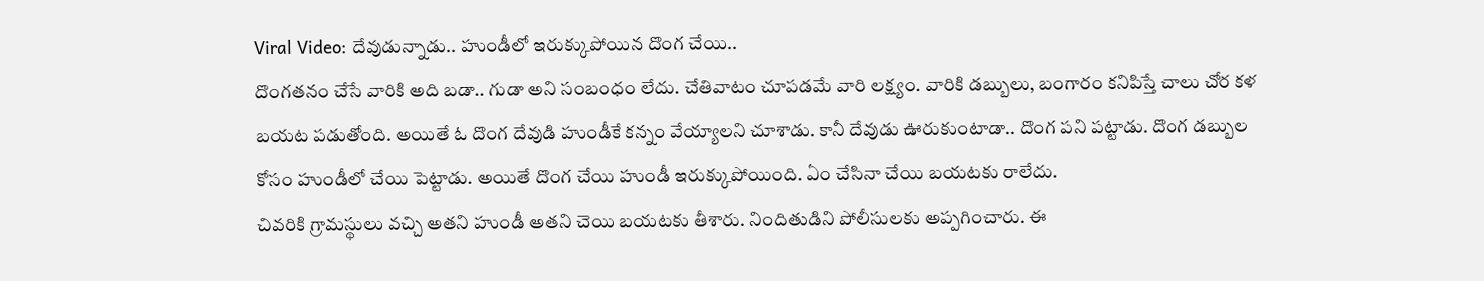Viral Video: దేవుడున్నాడు.. హుండీలో ఇరుక్కుపోయిన దొంగ చేయి..
దొంగతనం చేసే వారికి అది బడా.. గుడా అని సంబంధం లేదు. చేతివాటం చూపడమే వారి లక్ష్యం. వారికి డబ్బులు, బంగారం కనిపిస్తే చాలు చోర కళ బయట పడుతోంది. అయితే ఓ దొంగ దేవుడి హుండీకే కన్నం వేయ్యాలని చూశాడు. కానీ దేవుడు ఊరుకుంటాడా.. దొంగ పని పట్టాడు. దొంగ డబ్బుల కోసం హుండీలో చేయి పెట్టాడు. అయితే దొంగ చేయి హుండీ ఇరుక్కుపోయింది. ఏం చేసినా చేయి బయటకు రాలేదు.
చివరికి గ్రామస్థులు వచ్చి అతని హుండీ అతని చెయి బయటకు తీశారు. నిందితుడిని పోలీసులకు అప్పగించారు. ఈ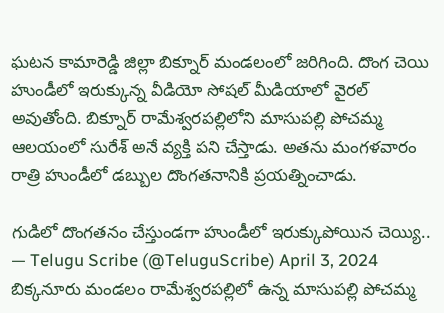ఘటన కామారెడ్డి జిల్లా బిక్నూర్ మండలంలో జరిగింది. దొంగ చెయి హుండీలో ఇరుక్కున్న వీడియో సోషల్ మీడియాలో వైరల్ అవుతోంది. బిక్నూర్ రామేశ్వరపల్లిలోని మాసుపల్లి పోచమ్మ ఆలయంలో సురేశ్ అనే వ్యక్తి పని చేస్తాడు. అతను మంగళవారం రాత్రి హుండీలో డబ్బుల దొంగతనానికి ప్రయత్నించాడు.

గుడిలో దొంగతనం చేస్తుండగా హుండీలో ఇరుక్కుపోయిన చెయ్యి..
— Telugu Scribe (@TeluguScribe) April 3, 2024
బిక్కనూరు మండలం రామేశ్వరపల్లిలో ఉన్న మాసుపల్లి పోచమ్మ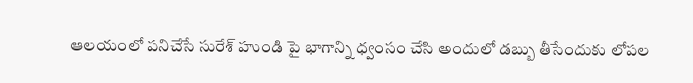ఆలయంలో పనిచేసే సురేశ్ హుండి పై భాగాన్ని ధ్వంసం చేసి అందులో డబ్బు తీసేందుకు లోపల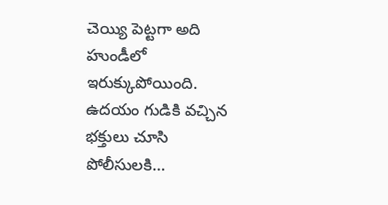చెయ్యి పెట్టగా అది హుండీలో ఇరుక్కుపోయింది.
ఉదయం గుడికి వచ్చిన భక్తులు చూసి పోలీసులకి…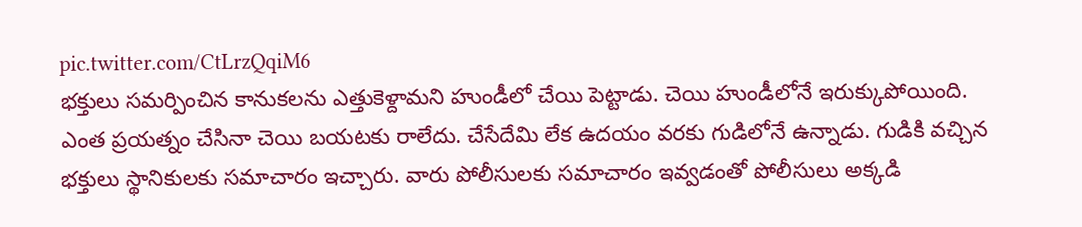pic.twitter.com/CtLrzQqiM6
భక్తులు సమర్పించిన కానుకలను ఎత్తుకెళ్దామని హుండీలో చేయి పెట్టాడు. చెయి హుండీలోనే ఇరుక్కుపోయింది. ఎంత ప్రయత్నం చేసినా చెయి బయటకు రాలేదు. చేసేదేమి లేక ఉదయం వరకు గుడిలోనే ఉన్నాడు. గుడికి వచ్చిన భక్తులు స్థానికులకు సమాచారం ఇచ్చారు. వారు పోలీసులకు సమాచారం ఇవ్వడంతో పోలీసులు అక్కడి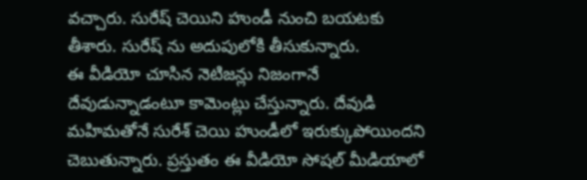వచ్చారు. సురేష్ చెయిని హుండీ నుంచి బయటకు తీశారు. సురేష్ ను అదుపులోకి తీసుకున్నారు.
ఈ వీడియో చూసిన నెటిజన్లు నిజంగానే దేవుడున్నాడంటూ కామెంట్లు చేస్తున్నారు. దేవుడి మహిమతోనే సురేశ్ చెయి హుండీలో ఇరుక్కుపోయిందని చెబుతున్నారు. ప్రస్తుతం ఈ వీడియో సోషల్ మీడియాలో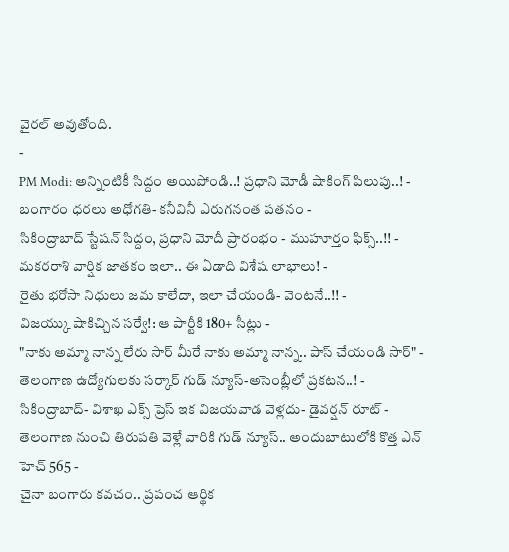వైరల్ అవుతోంది.
-
PM Modi: అన్నింటికీ సిద్దం అయిపోండి..! ప్రధాని మోడీ షాకింగ్ పిలుపు..! -
బంగారం ధరలు అధోగతి- కనీవినీ ఎరుగనంత పతనం -
సికింద్రాబాద్ స్టేషన్ సిద్దం, ప్రధాని మోదీ ప్రారంభం - ముహూర్తం ఫిక్స్..!! -
మకరరాశి వార్షిక జాతకం ఇలా.. ఈ ఏడాది విశేష లాభాలు! -
రైతు భరోసా నిధులు జమ కాలేదా, ఇలా చేయండి- వెంటనే..!! -
విజయ్కు షాకిచ్చిన సర్వే!: ఆ పార్టీకి 180+ సీట్లు -
"నాకు అమ్మా నాన్న లేరు సార్ మీరే నాకు అమ్మా నాన్న.. పాస్ చేయండి సార్" -
తెలంగాణ ఉద్యోగులకు సర్కార్ గుడ్ న్యూస్-అసెంబ్లీలో ప్రకటన..! -
సికింద్రాబాద్- విశాఖ ఎక్స్ ప్రెస్ ఇక విజయవాడ వెళ్లదు- డైవర్షన్ రూట్ -
తెలంగాణ నుంచి తిరుపతి వెళ్లే వారికి గుడ్ న్యూస్.. అందుబాటులోకి కొత్త ఎన్ హెచ్ 565 -
చైనా బంగారు కవచం.. ప్రపంచ ఆర్థిక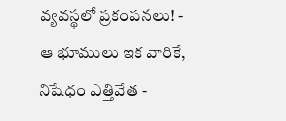వ్యవస్థలో ప్రకంపనలు! -
ఆ భూములు ఇక వారికే, నిషేధం ఎత్తివేత -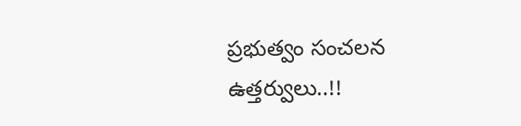ప్రభుత్వం సంచలన ఉత్తర్వులు..!!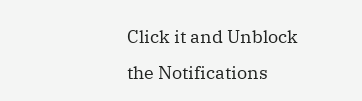Click it and Unblock the Notifications